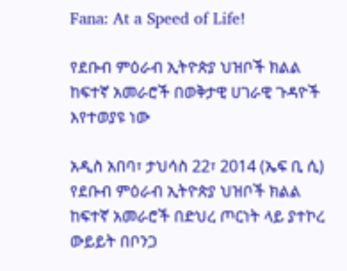Fana: At a Speed of Life!

የደቡብ ምዕራብ ኢትዮጵያ ህዝቦች ክልል ከፍተኛ አመራሮች በወቅታዊ ሀገራዊ ጉዳዮች እየተወያዩ ነው

አዲስ አበባ፣ ታህሳስ 22፣ 2014 (ኤፍ ቢ ሲ) የደቡብ ምዕራብ ኢትዮጵያ ህዝቦች ክልል ከፍተኛ አመራሮች በድህረ ጦርነት ላይ ያተኮረ ውይይት በቦንጋ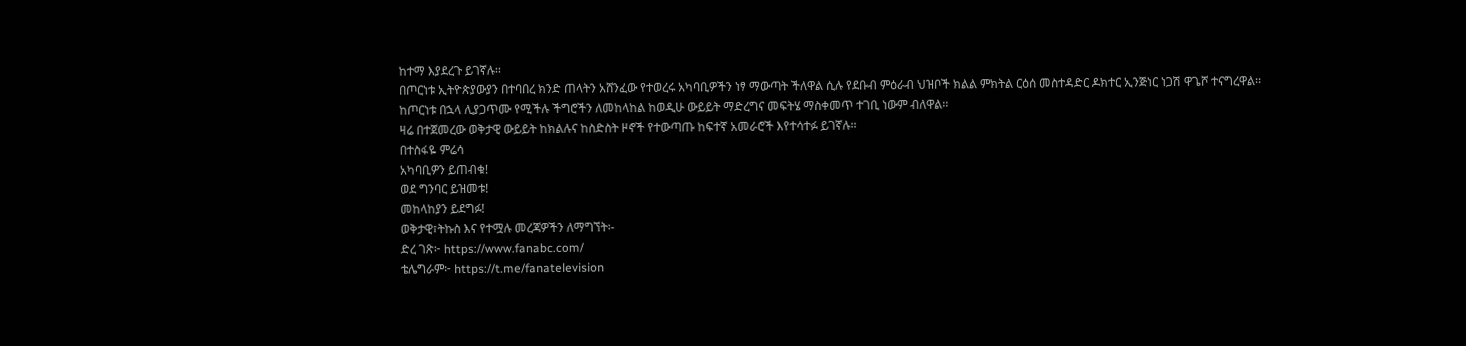ከተማ እያደረጉ ይገኛሉ፡፡
በጦርነቱ ኢትዮጵያውያን በተባበረ ክንድ ጠላትን አሸንፈው የተወረሩ አካባቢዎችን ነፃ ማውጣት ችለዋል ሲሉ የደቡብ ምዕራብ ህዝቦች ክልል ምክትል ርዕሰ መስተዳድር ዶክተር ኢንጅነር ነጋሽ ዋጌሾ ተናግረዋል፡፡
ከጦርነቱ በኋላ ሊያጋጥሙ የሚችሉ ችግሮችን ለመከላከል ከወዲሁ ውይይት ማድረግና መፍትሄ ማስቀመጥ ተገቢ ነውም ብለዋል፡፡
ዛሬ በተጀመረው ወቅታዊ ውይይት ከክልሉና ከስድስት ዞኖች የተውጣጡ ከፍተኛ አመራሮች እየተሳተፉ ይገኛሉ፡፡
በተስፋዬ ምሬሳ
አካባቢዎን ይጠብቁ!
ወደ ግንባር ይዝመቱ!
መከላከያን ይደግፉ!
ወቅታዊ፣ትኩስ እና የተሟሉ መረጃዎችን ለማግኘት፡-
ድረ ገጽ፦ https://www.fanabc.com/
ቴሌግራም፦ https://t.me/fanatelevision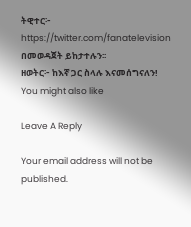ትዊተር፦ https://twitter.com/fanatelevision በመወዳጀት ይከታተሉን፡፡
ዘወትር፦ ከእኛ ጋር ስላሉ እናመሰግናለን!
You might also like

Leave A Reply

Your email address will not be published.